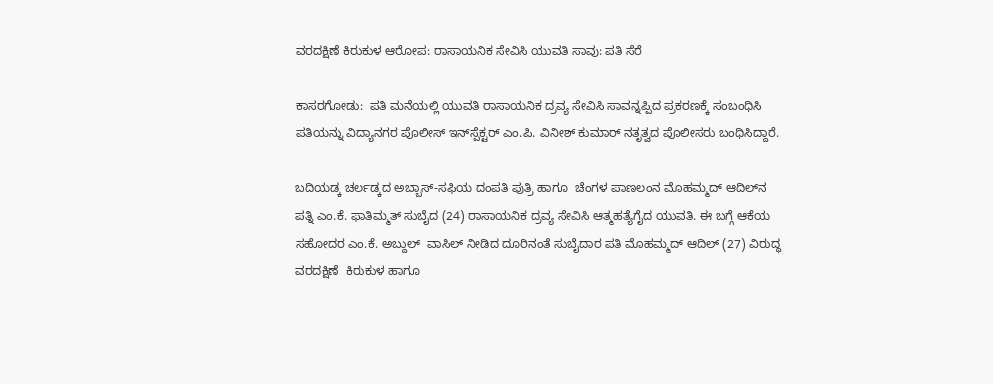ವರದಕ್ಷಿಣೆ ಕಿರುಕುಳ ಆರೋಪ: ರಾಸಾಯನಿಕ ಸೇವಿಸಿ ಯುವತಿ ಸಾವು: ಪತಿ ಸೆರೆ

ಕಾಸರಗೋಡು:  ಪತಿ ಮನೆಯಲ್ಲಿ ಯುವತಿ ರಾಸಾಯನಿಕ ದ್ರವ್ಯ ಸೇವಿಸಿ ಸಾವನ್ನಪ್ಪಿದ ಪ್ರಕರಣಕ್ಕೆ ಸಂಬಂಧಿಸಿ ಪತಿಯನ್ನು ವಿದ್ಯಾನಗರ ಪೊಲೀಸ್ ಇನ್‌ಸ್ಪೆಕ್ಟರ್ ಎಂ.ಪಿ. ವಿನೀಶ್ ಕುಮಾರ್ ನತೃತ್ವದ ಪೊಲೀಸರು ಬಂಧಿಸಿದ್ದಾರೆ.

ಬದಿಯಡ್ಕ ಚರ್ಲಡ್ಕದ ಅಬ್ಬಾಸ್-ಸಫಿಯ ದಂಪತಿ ಪುತ್ರಿ ಹಾಗೂ  ಚೆಂಗಳ ಪಾಣಲಂನ ಮೊಹಮ್ಮದ್ ಆದಿಲ್‌ನ ಪತ್ನಿ ಎಂ.ಕೆ. ಫಾತಿಮ್ಮತ್ ಸುಬೈದ (24) ರಾಸಾಯನಿಕ ದ್ರವ್ಯ ಸೇವಿಸಿ ಆತ್ಮಹತ್ಯೆಗೈದ ಯುವತಿ. ಈ ಬಗ್ಗೆ ಆಕೆಯ ಸಹೋದರ ಎಂ.ಕೆ. ಅಬ್ದುಲ್  ವಾಸಿಲ್ ನೀಡಿದ ದೂರಿನಂತೆ ಸುಬೈದಾರ ಪತಿ ಮೊಹಮ್ಮದ್ ಆದಿಲ್ (27) ವಿರುದ್ಧ ವರದಕ್ಷಿಣೆ  ಕಿರುಕುಳ ಹಾಗೂ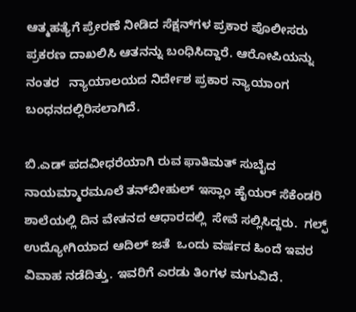ಆತ್ಮಹತ್ಯೆಗೆ ಪ್ರೇರಣೆ ನೀಡಿದ ಸೆಕ್ಷನ್‌ಗಳ ಪ್ರಕಾರ ಪೊಲೀಸರು  ಪ್ರಕರಣ ದಾಖಲಿಸಿ ಆತನನ್ನು ಬಂಧಿಸಿದ್ದಾರೆ. ಆರೋಪಿಯನ್ನು ನಂತರ   ನ್ಯಾಯಾಲಯದ ನಿರ್ದೇಶ ಪ್ರಕಾರ ನ್ಯಾಯಾಂಗ ಬಂಧನದಲ್ಲಿರಿಸಲಾಗಿದೆ.

ಬಿ.ಎಡ್ ಪದವೀಧರೆಯಾಗಿ ರುವ ಫಾತಿಮತ್ ಸುಬೈದ ನಾಯಮ್ಮಾರಮೂಲೆ ತನ್‌ಬೀಹುಲ್ ಇಸ್ಲಾಂ ಹೈಯರ್ ಸೆಕೆಂಡರಿ ಶಾಲೆಯಲ್ಲಿ ದಿನ ವೇತನದ ಆಧಾರದಲ್ಲಿ  ಸೇವೆ ಸಲ್ಲಿಸಿದ್ದರು.  ಗಲ್ಫ್ ಉದ್ಯೋಗಿಯಾದ ಆದಿಲ್ ಜತೆ  ಒಂದು ವರ್ಷದ ಹಿಂದೆ ಇವರ ವಿವಾಹ ನಡೆದಿತ್ತು. ಇವರಿಗೆ ಎರಡು ತಿಂಗಳ ಮಗುವಿದೆ.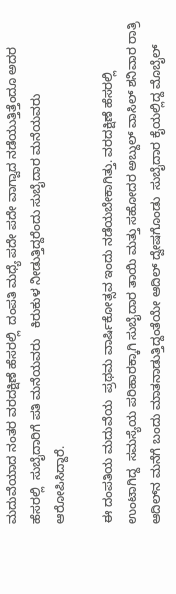ಮದುವೆಯಾದ ನಂತರ ವರದಕ್ಷಿಣೆ ಹೆಸರಲ್ಲಿ  ದಂಪತಿ ಮಧ್ಯೆ ಪದೇ ಪದೇ ವಾಗ್ವಾದ ನಡೆಯುತ್ತಿತ್ತೆಂದೂ ಅದರ ಹೆಸರಲ್ಲಿ  ಸುಬೈದಾರಿಗೆ ಪತಿ ಮನೆಯವರು   ಕಿರುಕುಳ ನೀಡುತ್ತಿದ್ದರೆಂದು ಸುಬೈದಾರ ಮನೆಯವರು ಆರೋಪಿಸಿದ್ದಾರೆ.

ಈ ದಂಪತಿಯ ಮದುವೆಯ  ಪ್ರಥಮ ವಾರ್ಷಿಕೋತ್ಸವ ಇಂದು ನಡೆಯಬೇಕಾಗಿತ್ತು. ವರದಕ್ಷಿಣೆ ಹೆಸರಲ್ಲಿ  ಉಂಟಾಗಿದ್ದ  ಸಮಸ್ಯೆಯ ಪರಿಹಾರಕ್ಕಾಗಿ ಸುಬೈದಾರ ತಾಯಿ ಮತ್ತು ಸಹೋದರ ಅಬ್ದುಲ್ ವಾಸಿಲ್ ಶನಿವಾರ ರಾತ್ರಿ ಆದಿಲ್‌ನ ಮನೆಗೆ ಬಂದು ಮಾತನಾಡುತ್ತಿದ್ದಂತೆಯೇ ಆದಿಲ್ ದ್ವೇಷಗೊಂಡು  ಸುಬೈದಾರ ಕೈಯಲ್ಲಿದ್ದ ಮೊಬೈಲ್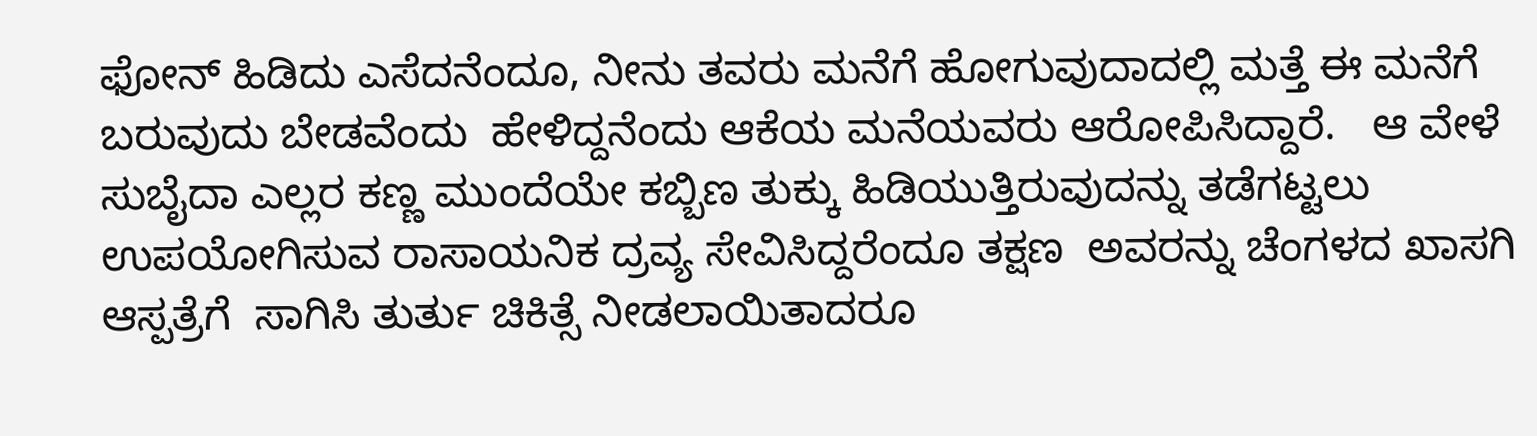ಫೋನ್ ಹಿಡಿದು ಎಸೆದನೆಂದೂ, ನೀನು ತವರು ಮನೆಗೆ ಹೋಗುವುದಾದಲ್ಲಿ ಮತ್ತೆ ಈ ಮನೆಗೆ ಬರುವುದು ಬೇಡವೆಂದು  ಹೇಳಿದ್ದನೆಂದು ಆಕೆಯ ಮನೆಯವರು ಆರೋಪಿಸಿದ್ದಾರೆ.   ಆ ವೇಳೆ ಸುಬೈದಾ ಎಲ್ಲರ ಕಣ್ಣ ಮುಂದೆಯೇ ಕಬ್ಬಿಣ ತುಕ್ಕು ಹಿಡಿಯುತ್ತಿರುವುದನ್ನು ತಡೆಗಟ್ಟಲು ಉಪಯೋಗಿಸುವ ರಾಸಾಯನಿಕ ದ್ರವ್ಯ ಸೇವಿಸಿದ್ದರೆಂದೂ ತಕ್ಷಣ  ಅವರನ್ನು ಚೆಂಗಳದ ಖಾಸಗಿ ಆಸ್ಪತ್ರೆಗೆ  ಸಾಗಿಸಿ ತುರ್ತು ಚಿಕಿತ್ಸೆ ನೀಡಲಾಯಿತಾದರೂ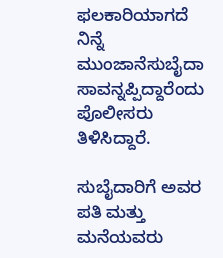ಫಲಕಾರಿಯಾಗದೆ ನಿನ್ನೆ ಮುಂಜಾನೆಸುಬೈದಾ ಸಾವನ್ನಪ್ಪಿದ್ದಾರೆಂದು ಪೊಲೀಸರು ತಿಳಿಸಿದ್ದಾರೆ.

ಸುಬೈದಾರಿಗೆ ಅವರ ಪತಿ ಮತ್ತು  ಮನೆಯವರು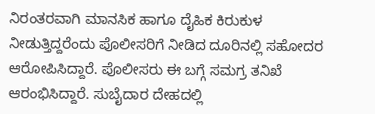ನಿರಂತರವಾಗಿ ಮಾನಸಿಕ ಹಾಗೂ ದೈಹಿಕ ಕಿರುಕುಳ ನೀಡುತ್ತಿದ್ದರೆಂದು ಪೊಲೀಸರಿಗೆ ನೀಡಿದ ದೂರಿನಲ್ಲಿ ಸಹೋದರ ಆರೋಪಿಸಿದ್ದಾರೆ. ಪೊಲೀಸರು ಈ ಬಗ್ಗೆ ಸಮಗ್ರ ತನಿಖೆ ಆರಂಭಿಸಿದ್ದಾರೆ. ಸುಬೈದಾರ ದೇಹದಲ್ಲಿ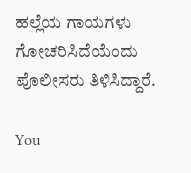ಹಲ್ಲೆಯ ಗಾಯಗಳು ಗೋಚರಿಸಿದೆಯೆಂದು ಪೊಲೀಸರು ತಿಳಿಸಿದ್ದಾರೆ.

You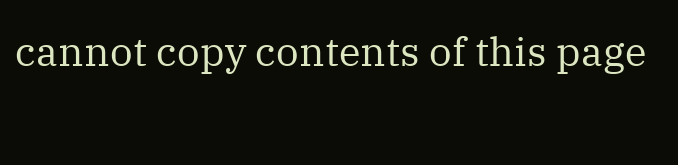cannot copy contents of this page